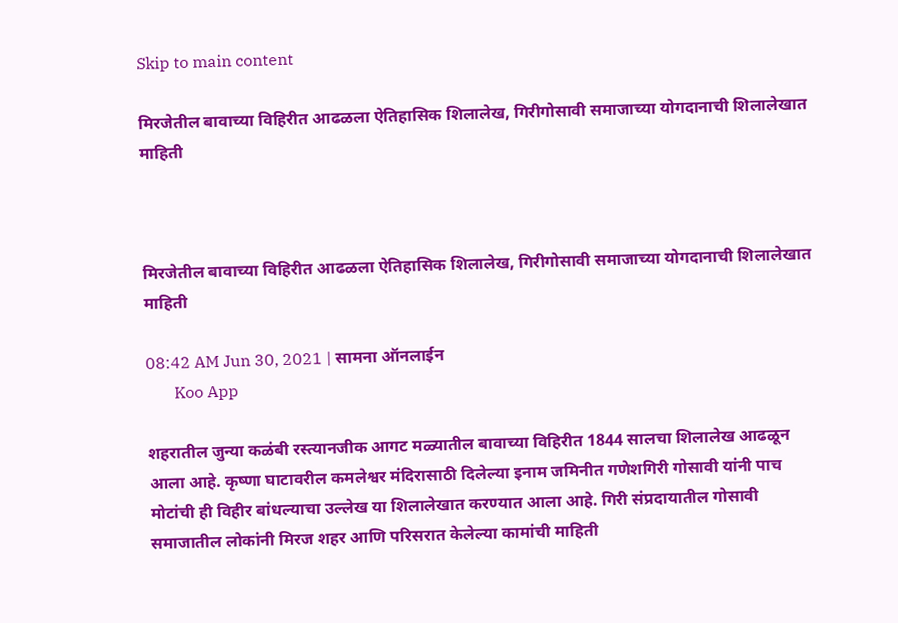Skip to main content

मिरजेतील बावाच्या विहिरीत आढळला ऐतिहासिक शिलालेख, गिरीगोसावी समाजाच्या योगदानाची शिलालेखात माहिती



मिरजेतील बावाच्या विहिरीत आढळला ऐतिहासिक शिलालेख, गिरीगोसावी समाजाच्या योगदानाची शिलालेखात माहिती

08:42 AM Jun 30, 2021 | सामना ऑनलाईन
       Koo App

शहरातील जुन्या कळंबी रस्त्यानजीक आगट मळ्यातील बावाच्या विहिरीत 1844 सालचा शिलालेख आढळून आला आहे. कृष्णा घाटावरील कमलेश्वर मंदिरासाठी दिलेल्या इनाम जमिनीत गणेशगिरी गोसावी यांनी पाच मोटांची ही विहीर बांधल्याचा उल्लेख या शिलालेखात करण्यात आला आहे. गिरी संप्रदायातील गोसावी समाजातील लोकांनी मिरज शहर आणि परिसरात केलेल्या कामांची माहिती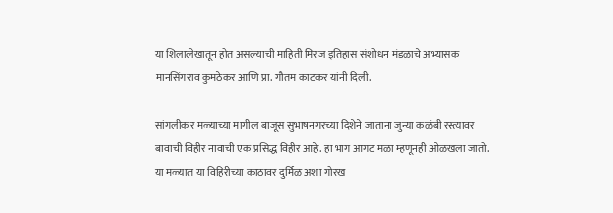या शिलालेखातून होत असल्याची माहिती मिरज इतिहास संशोधन मंडळाचे अभ्यासक मानसिंगराव कुमठेकर आणि प्रा. गौतम काटकर यांनी दिली.

सांगलीकर मळ्याच्या मागील बाजूस सुभाषनगरच्या दिशेने जाताना जुन्या कळंबी रस्त्यावर बावाची विहीर नावाची एक प्रसिद्ध विहीर आहे. हा भाग आगट मळा म्हणूनही ओळखला जातो. या मळ्यात या विहिरीच्या काठावर दुर्मिळ अशा गोरख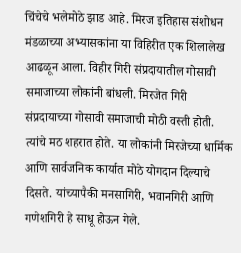चिंचेचे भलेमोठे झाड आहे. मिरज इतिहास संशोधन मंडळाच्या अभ्यासकांना या विहिरीत एक शिलालेख आढळून आला. विहीर गिरी संप्रदायातील गोसावी समाजाच्या लोकांनी बांधली. मिरजेत गिरी संप्रदायाच्या गोसावी समाजाची मोठी वस्ती होती. त्यांचे मठ शहरात होते. या लोकांनी मिरजेच्या धार्मिक आणि सार्वजनिक कार्यात मोठे योगदान दिल्याचे दिसते. यांच्यापैकी मनसागिरी, भवानगिरी आणि गणेशगिरी हे साधू होऊन गेले.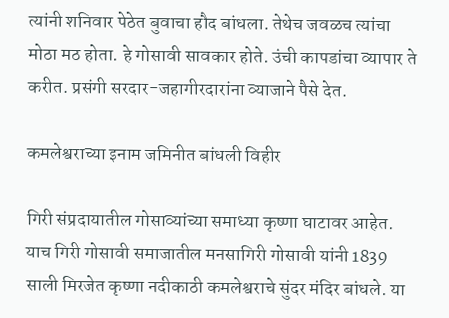त्यांनी शनिवार पेठेत बुवाचा हौद बांधला. तेथेच जवळच त्यांचा मोठा मठ होता. हे गोसावी सावकार होते. उंची कापडांचा व्यापार ते करीत. प्रसंगी सरदार-जहागीरदारांना व्याजाने पैसे देत.

कमलेश्वराच्या इनाम जमिनीत बांधली विहीर

गिरी संप्रदायातील गोसाव्यांच्या समाध्या कृष्णा घाटावर आहेत. याच गिरी गोसावी समाजातील मनसागिरी गोसावी यांनी 1839 साली मिरजेत कृष्णा नदीकाठी कमलेश्वराचे सुंदर मंदिर बांधले. या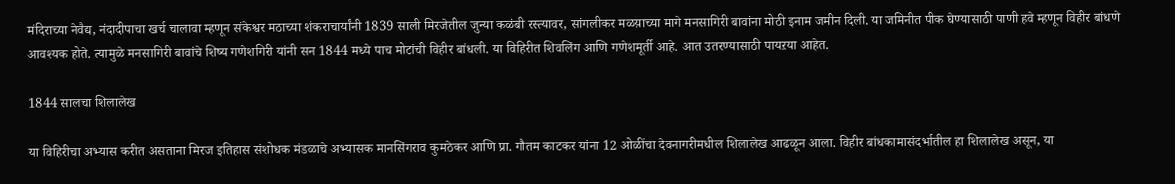मंदिराच्या नेवैद्य, नंदादीपाचा खर्च चालावा म्हणून संकेश्वर मठाच्या शंकराचार्यांनी 1839 साली मिरजेतील जुन्या कळंबी रस्त्यावर, सांगलीकर मळय़ाच्या मागे मनसागिरी बावांना मोठी इनाम जमीन दिली. या जमिनीत पीक घेण्यासाठी पाणी हवे म्हणून विहीर बांधणे आवश्यक होते. त्यामुळे मनसागिरी बावांचे शिष्य गणेशगिरी यांनी सन 1844 मध्ये पाच मोटांची विहीर बांधली. या विहिरीत शिवलिंग आणि गणेशमूर्ती आहे. आत उतरण्यासाठी पायऱया आहेत.

1844 सालचा शिलालेख

या विहिरीचा अभ्यास करीत असताना मिरज इतिहास संशोधक मंडळाचे अभ्यासक मानसिंगराव कुमठेकर आणि प्रा. गौतम काटकर यांना 12 ओळींचा देवनागरीमधील शिलालेख आढळून आला. विहीर बांधकामासंदर्भातील हा शिलालेख असून, या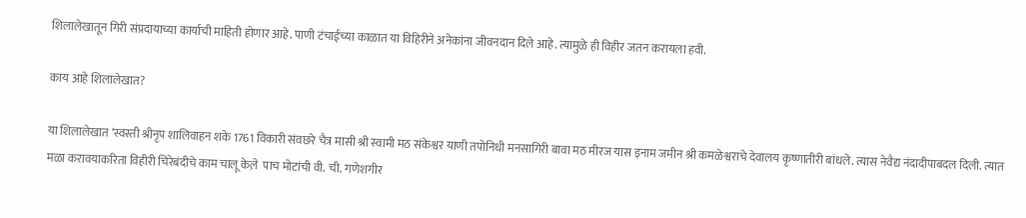शिलालेखातून गिरी संप्रदायाच्या कार्याची माहिती होणार आहे. पाणी टंचाईच्या काळात या विहिरीने अनेकांना जीवनदान दिले आहे. त्यामुळे ही विहीर जतन करायला हवी.

काय आहे शिलालेखात?

या शिलालेखात ‘स्वस्ती श्रीनृप शालिवाहन शके 1761 विकारी संवछरे चैत्र मासी श्री स्वामी मठ संकेश्वर याणी तपोनिधी मनसागिरी बावा मठ मीरज यास इनाम जमीन श्री कमळेश्वराचे देवालय कृष्णातीरी बांधले. त्यास नेवैद्य नंदादीपाबदल दिली. त्यात मळा करावयाकरिता विहीरी चिरेबंदीचे काम चालू केल़े  पाच मोटांची वी. ची. गणेशगीर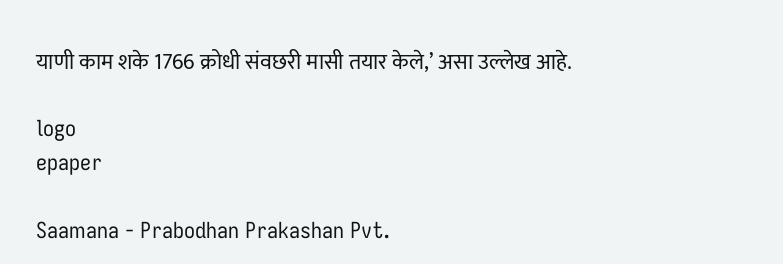याणी काम शके 1766 क्रोधी संवछरी मासी तयार केले,’ असा उल्लेख आहे.

logo
epaper

Saamana - Prabodhan Prakashan Pvt.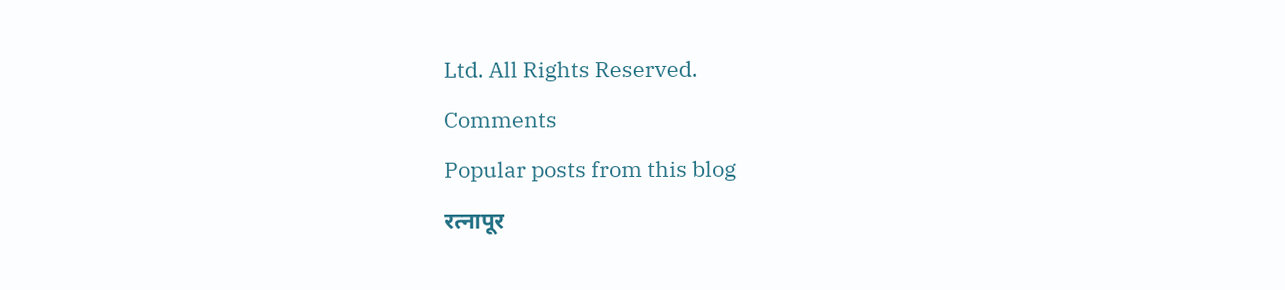Ltd. All Rights Reserved.

Comments

Popular posts from this blog

रत्नापूर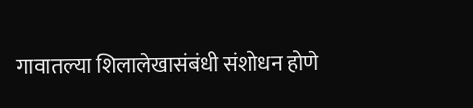गावातल्या शिलालेखासंबंधी संशोधन होणे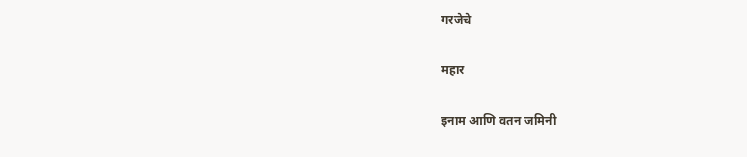गरजेचे

महार

इनाम आणि वतन जमिनी